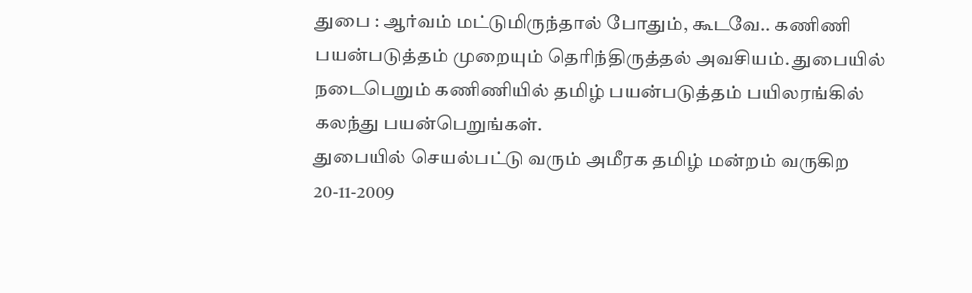துபை : ஆர்வம் மட்டுமிருந்தால் போதும், கூடவே.. கணிணி பயன்படுத்தம் முறையும் தெரிந்திருத்தல் அவசியம். துபையில் நடைபெறும் கணிணியில் தமிழ் பயன்படுத்தம் பயிலரங்கில் கலந்து பயன்பெறுங்கள்.
துபையில் செயல்பட்டு வரும் அமீரக தமிழ் மன்றம் வருகிற 20-11-2009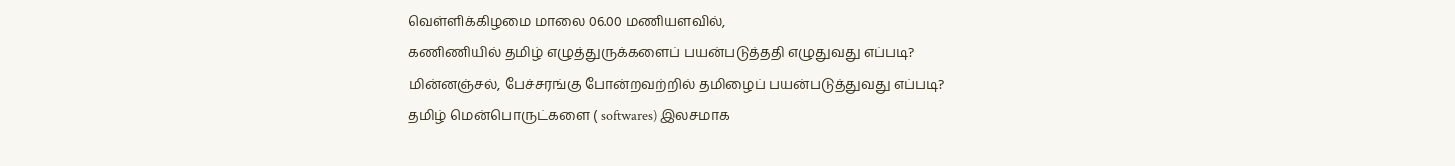வெள்ளிக்கிழமை மாலை 06.00 மணியளவில்,
கணிணியில் தமிழ் எழுத்துருக்களைப் பயன்படுத்ததி எழுதுவது எப்படி?
மின்னஞ்சல், பேச்சரங்கு போன்றவற்றில் தமிழைப் பயன்படுத்துவது எப்படி?
தமிழ் மென்பொருட்களை ( softwares) இலசமாக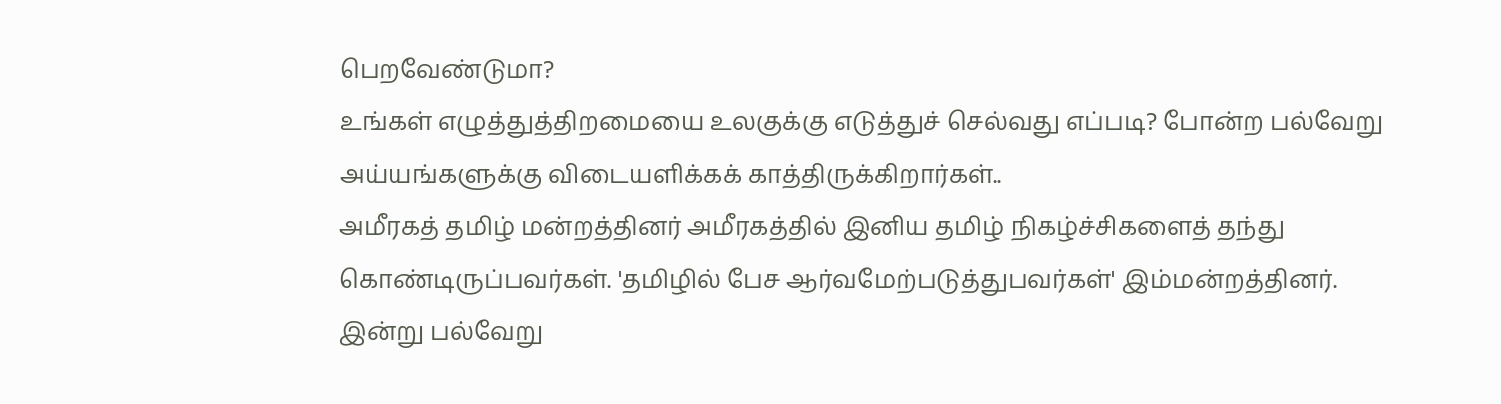பெறவேண்டுமா?
உங்கள் எழுத்துத்திறமையை உலகுக்கு எடுத்துச் செல்வது எப்படி? போன்ற பல்வேறு அய்யங்களுக்கு விடையளிக்கக் காத்திருக்கிறார்கள்..
அமீரகத் தமிழ் மன்றத்தினர் அமீரகத்தில் இனிய தமிழ் நிகழ்ச்சிகளைத் தந்து கொண்டிருப்பவர்கள். 'தமிழில் பேச ஆர்வமேற்படுத்துபவர்கள்' இம்மன்றத்தினர். இன்று பல்வேறு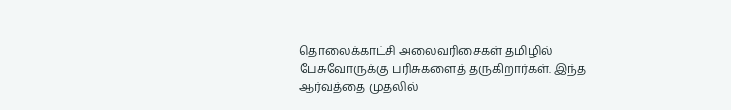தொலைக்காட்சி அலைவரிசைகள் தமிழில் பேசுவோருக்கு பரிசுகளைத் தருகிறார்கள். இந்த ஆர்வத்தை முதலில்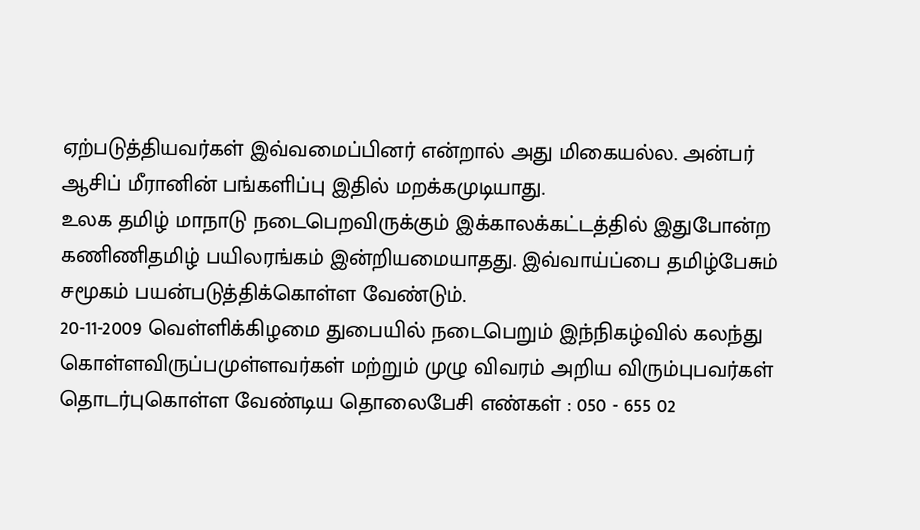ஏற்படுத்தியவர்கள் இவ்வமைப்பினர் என்றால் அது மிகையல்ல. அன்பர் ஆசிப் மீரானின் பங்களிப்பு இதில் மறக்கமுடியாது.
உலக தமிழ் மாநாடு நடைபெறவிருக்கும் இக்காலக்கட்டத்தில் இதுபோன்ற கணிணிதமிழ் பயிலரங்கம் இன்றியமையாதது. இவ்வாய்ப்பை தமிழ்பேசும் சமூகம் பயன்படுத்திக்கொள்ள வேண்டும்.
20-11-2009 வெள்ளிக்கிழமை துபையில் நடைபெறும் இந்நிகழ்வில் கலந்து கொள்ளவிருப்பமுள்ளவர்கள் மற்றும் முழு விவரம் அறிய விரும்புபவர்கள் தொடர்புகொள்ள வேண்டிய தொலைபேசி எண்கள் : 050 - 655 02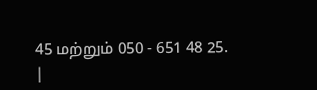45 மற்றும் 050 - 651 48 25.
|